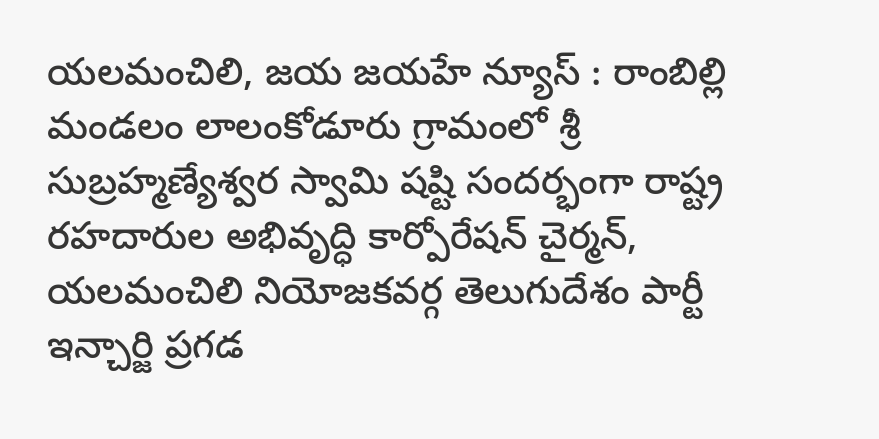యలమంచిలి, జయ జయహే న్యూస్ : రాంబిల్లి మండలం లాలంకోడూరు గ్రామంలో శ్రీ సుబ్రహ్మణ్యేశ్వర స్వామి షష్టి సందర్భంగా రాష్ట్ర రహదారుల అభివృద్ధి కార్పోరేషన్ చైర్మన్, యలమంచిలి నియోజకవర్గ తెలుగుదేశం పార్టీ ఇన్చార్జి ప్రగడ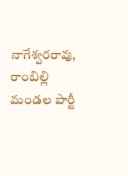నాగేశ్వరరావు, రాంబిల్లి మండల పార్టీ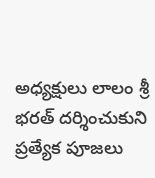అధ్యక్షులు లాలం శ్రీ భరత్ దర్శించుకుని ప్రత్యేక పూజలు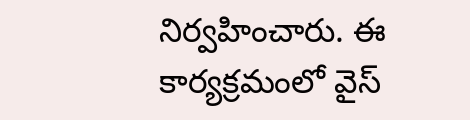నిర్వహించారు. ఈ కార్యక్రమంలో వైస్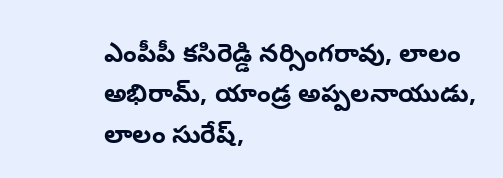ఎంపీపీ కసిరెడ్డి నర్సింగరావు, లాలం అభిరామ్, యాండ్ర అప్పలనాయుడు, లాలం సురేష్,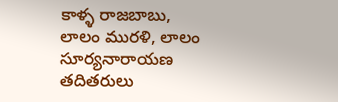కాళ్ళ రాజబాబు, లాలం మురళి, లాలం సూర్యనారాయణ తదితరులు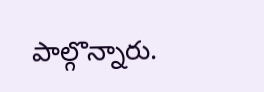పాల్గొన్నారు.